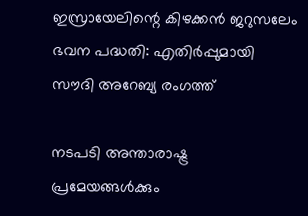ഇസ്രായേലിന്റെ കിഴക്കന്‍ ജറുസലേം ഭവന പദ്ധതി: എതിര്‍പ്പുമായി സൗദി അറേബ്യ രംഗത്ത്

നടപടി അന്താരാഷ്ട്ര പ്രമേയങ്ങള്‍ക്കും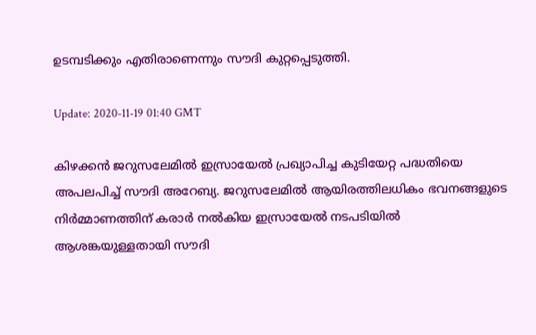ഉടമ്പടിക്കും എതിരാണെന്നും സൗദി കുറ്റപ്പെടുത്തി.

Update: 2020-11-19 01:40 GMT

കിഴക്കന്‍ ജറുസലേമില്‍ ഇസ്രായേല്‍ പ്രഖ്യാപിച്ച കുടിയേറ്റ പദ്ധതിയെ അപലപിച്ച് സൗദി അറേബ്യ. ജറുസലേമില്‍ ആയിരത്തിലധികം ഭവനങ്ങളുടെ നിര്‍മ്മാണത്തിന് കരാര്‍ നല്‍കിയ ഇസ്രായേല്‍ നടപടിയില്‍ ആശങ്കയുള്ളതായി സൗദി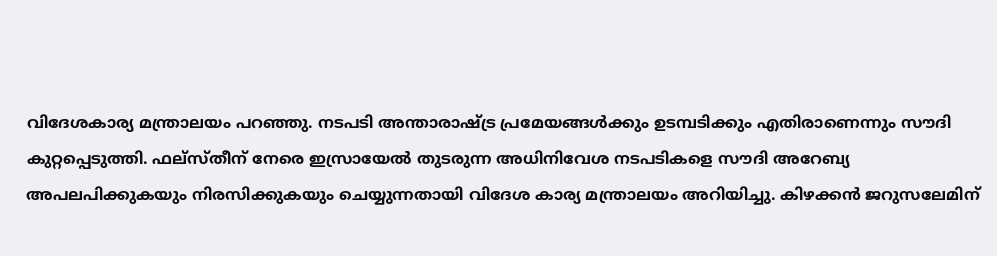വിദേശകാര്യ മന്ത്രാലയം പറഞ്ഞു. നടപടി അന്താരാഷ്ട്ര പ്രമേയങ്ങള്‍ക്കും ഉടമ്പടിക്കും എതിരാണെന്നും സൗദി കുറ്റപ്പെടുത്തി. ഫല്‌സ്തീന് നേരെ ഇസ്രായേല്‍ തുടരുന്ന അധിനിവേശ നടപടികളെ സൗദി അറേബ്യ അപലപിക്കുകയും നിരസിക്കുകയും ചെയ്യുന്നതായി വിദേശ കാര്യ മന്ത്രാലയം അറിയിച്ചു. കിഴക്കന്‍ ജറുസലേമിന്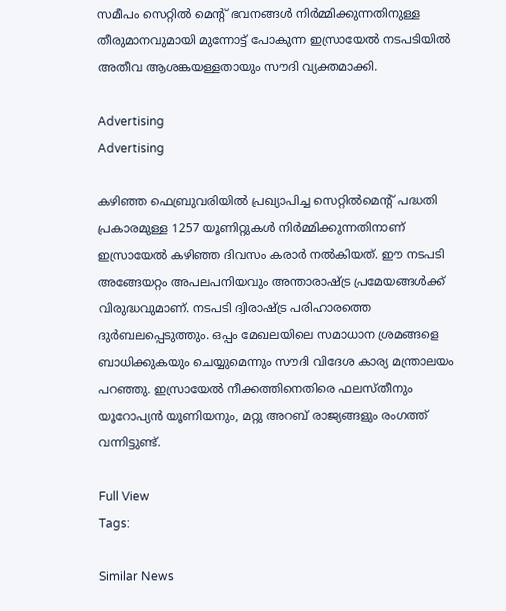സമീപം സെറ്റില്‍ മെന്റ് ഭവനങ്ങള്‍ നിര്‍മ്മിക്കുന്നതിനുള്ള തീരുമാനവുമായി മുന്നോട്ട് പോകുന്ന ഇസ്രായേല്‍ നടപടിയില്‍ അതീവ ആശങ്കയള്ളതായും സൗദി വ്യക്തമാക്കി.

Advertising
Advertising

കഴിഞ്ഞ ഫെബ്രുവരിയില്‍ പ്രഖ്യാപിച്ച സെറ്റില്‍മെന്റ് പദ്ധതി പ്രകാരമുള്ള 1257 യൂണിറ്റുകള്‍ നിര്‍മ്മിക്കുന്നതിനാണ് ഇസ്രായേല്‍ കഴിഞ്ഞ ദിവസം കരാര്‍ നല്‍കിയത്. ഈ നടപടി അങ്ങേയറ്റം അപലപനിയവും അന്താരാഷ്ട്ര പ്രമേയങ്ങള്‍ക്ക് വിരുദ്ധവുമാണ്. നടപടി ദ്വിരാഷ്ട്ര പരിഹാരത്തെ ദുര്‍ബലപ്പെടുത്തും. ഒപ്പം മേഖലയിലെ സമാധാന ശ്രമങ്ങളെ ബാധിക്കുകയും ചെയ്യുമെന്നും സൗദി വിദേശ കാര്യ മന്ത്രാലയം പറഞ്ഞു. ഇസ്രായേല്‍ നീക്കത്തിനെതിരെ ഫലസ്തീനും യൂറോപ്യന്‍ യൂണിയനും, മറ്റു അറബ് രാജ്യങ്ങളും രംഗത്ത് വന്നിട്ടുണ്ട്.

Full View
Tags:

Similar News